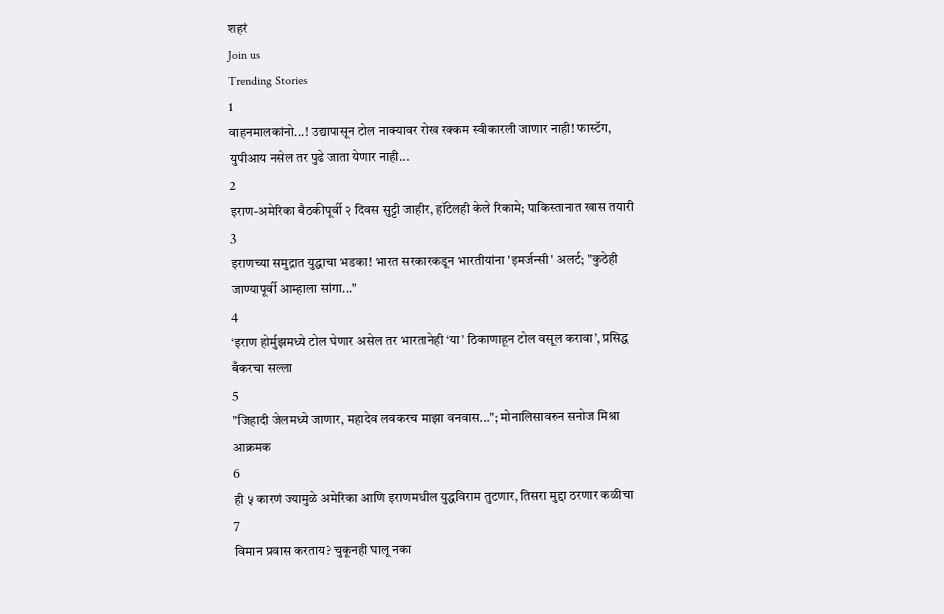शहरं
Join us
Trending Stories
1
वाहनमालकांनो...! उद्यापासून टोल नाक्यावर रोख रक्कम स्वीकारली जाणार नाही! फास्टॅग, युपीआय नसेल तर पुढे जाता येणार नाही...
2
इराण-अमेरिका बैठकीपूर्वी २ दिवस सुट्टी जाहीर, हॉटेलही केले रिकामे; पाकिस्तानात खास तयारी
3
इराणच्या समुद्रात युद्धाचा भडका! भारत सरकारकडून भारतीयांना 'इमर्जन्सी' अलर्ट; "कुठेही जाण्यापूर्वी आम्हाला सांगा..."
4
‘इराण होर्मुझमध्ये टोल घेणार असेल तर भारतानेही ‘या’ ठिकाणाहून टोल वसूल करावा’, प्रसिद्ध बँकरचा सल्ला
5
"जिहादी जेलमध्ये जाणार, महादेव लवकरच माझा वनवास..."; मोनालिसावरुन सनोज मिश्रा आक्रमक
6
ही ५ कारणं ज्यामुळे अमेरिका आणि इराणमधील युद्धविराम तुटणार, तिसरा मुद्दा ठरणार कळीचा
7
विमान प्रवास करताय? चुकूनही घालू नका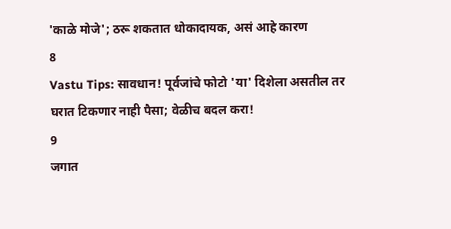'काळे मोजे'; ठरू शकतात धोकादायक, असं आहे कारण
8
Vastu Tips: सावधान! पूर्वजांचे फोटो 'या' दिशेला असतील तर घरात टिकणार नाही पैसा; वेळीच बदल करा!
9
जगात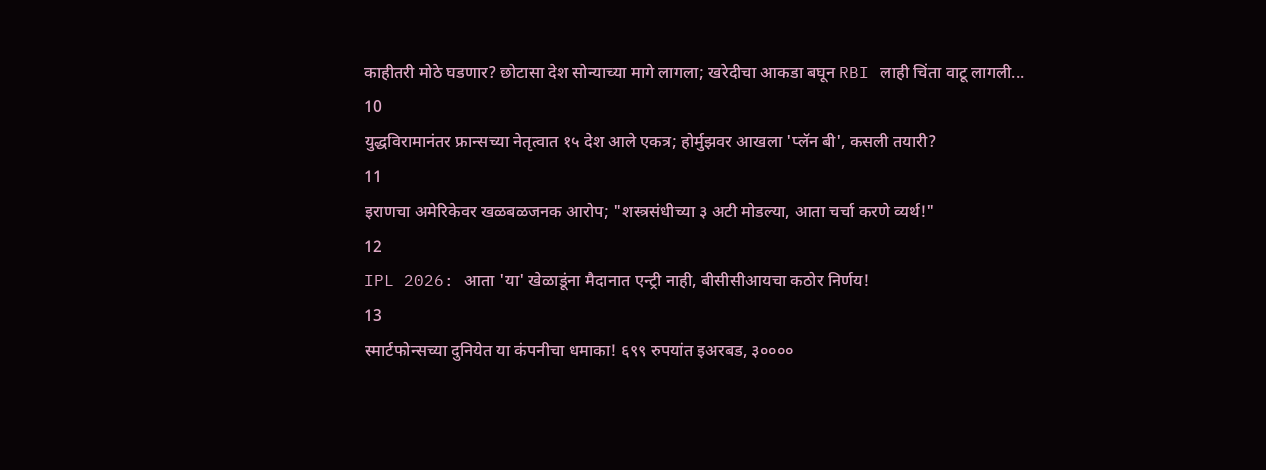काहीतरी मोठे घडणार? छोटासा देश सोन्याच्या मागे लागला; खरेदीचा आकडा बघून RBI लाही चिंता वाटू लागली...
10
युद्धविरामानंतर फ्रान्सच्या नेतृत्वात १५ देश आले एकत्र; होर्मुझवर आखला 'प्लॅन बी', कसली तयारी?
11
इराणचा अमेरिकेवर खळबळजनक आरोप; "शस्त्रसंधीच्या ३ अटी मोडल्या, आता चर्चा करणे व्यर्थ!"
12
IPL 2026: आता 'या' खेळाडूंना मैदानात एन्ट्री नाही, बीसीसीआयचा कठोर निर्णय!
13
स्मार्टफोन्सच्या दुनियेत या कंपनीचा धमाका! ६९९ रुपयांत इअरबड, ३००००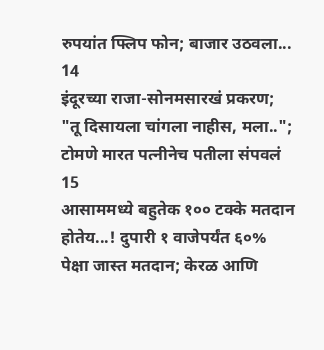रुपयांत फ्लिप फोन; बाजार उठवला...
14
इंदूरच्या राजा-सोनमसारखं प्रकरण; "तू दिसायला चांगला नाहीस, मला..";  टोमणे मारत पत्नीनेच पतीला संपवलं
15
आसाममध्ये बहुतेक १०० टक्के मतदान होतेय...! दुपारी १ वाजेपर्यंत ६०% पेक्षा जास्त मतदान; केरळ आणि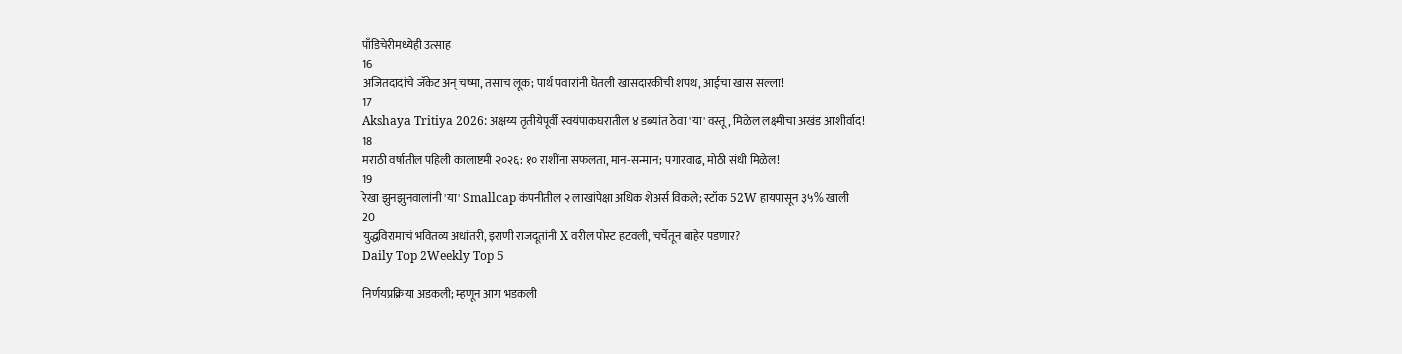पाँडिचेरीमध्येही उत्साह
16
अजितदादांचे जॅकेट अन् चष्मा, तसाच लूक; पार्थ पवारांनी घेतली खासदारकीची शपथ, आईचा खास सल्ला!
17
Akshaya Tritiya 2026: अक्षय्य तृतीयेपूर्वी स्वयंपाकघरातील ४ डब्यांत ठेवा 'या' वस्तू, मिळेल लक्ष्मीचा अखंड आशीर्वाद!
18
मराठी वर्षातील पहिली कालाष्टमी २०२६: १० राशींना सफलता, मान-सन्मान; पगारवाढ, मोठी संधी मिळेल!
19
रेखा झुनझुनवालांनी 'या' Smallcap कंपनीतील २ लाखांपेक्षा अधिक शेअर्स विकले; स्टॉक 52W हायपासून ३५% खाली
20
युद्धविरामाचं भवितव्य अधांतरी, इराणी राजदूतांनी X वरील पोस्ट हटवली, चर्चेतून बाहेर पडणार?
Daily Top 2Weekly Top 5

निर्णयप्रक्रिया अडकली; म्हणून आग भडकली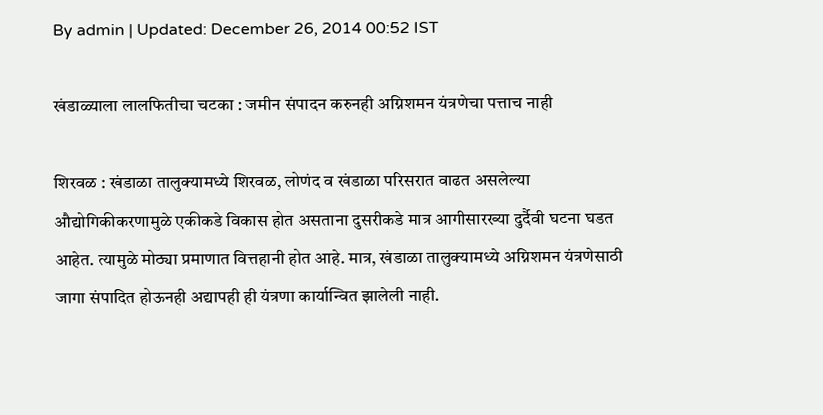By admin | Updated: December 26, 2014 00:52 IST

खंडाळ्याला लालफितीचा चटका : जमीन संपादन करुनही अग्निशमन यंत्रणेचा पत्ताच नाही

शिरवळ : खंडाळा तालुक्यामध्ये शिरवळ, लोणंद व खंडाळा परिसरात वाढत असलेल्या औद्योगिकीकरणामुळे एकीकडे विकास होत असताना दुसरीकडे मात्र आगीसारख्या दुर्दैवी घटना घडत आहेत. त्यामुळे मोठ्या प्रमाणात वित्तहानी होत आहे. मात्र, खंडाळा तालुक्यामध्ये अग्निशमन यंत्रणेसाठी जागा संपादित होऊनही अद्यापही ही यंत्रणा कार्यान्वित झालेली नाही.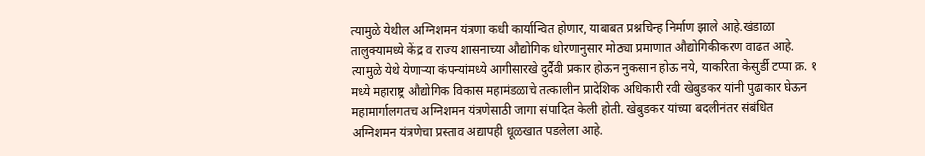त्यामुळे येथील अग्निशमन यंत्रणा कधी कार्यान्वित होणार, याबाबत प्रश्नचिन्ह निर्माण झाले आहे.खंडाळा तालुक्यामध्ये केंद्र व राज्य शासनाच्या औद्योगिक धोरणानुसार मोठ्या प्रमाणात औद्योगिकीकरण वाढत आहे. त्यामुळे येथे येणाऱ्या कंपन्यांमध्ये आगीसारखे दुर्दैवी प्रकार होऊन नुकसान होऊ नये, याकरिता केसुर्डी टप्पा क्र. १ मध्ये महाराष्ट्र औद्योगिक विकास महामंडळाचे तत्कालीन प्रादेशिक अधिकारी रवी खेबुडकर यांनी पुढाकार घेऊन महामार्गालगतच अग्निशमन यंत्रणेसाठी जागा संपादित केली होती. खेबुडकर यांच्या बदलीनंतर संबंधित अग्निशमन यंत्रणेचा प्रस्ताव अद्यापही धूळखात पडलेला आहे.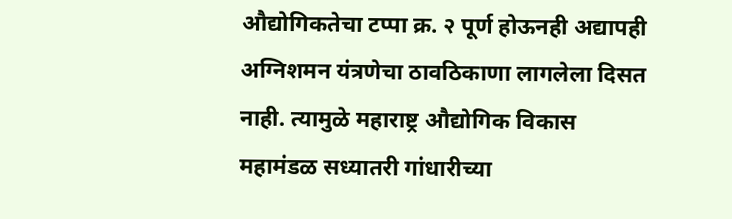औद्योगिकतेचा टप्पा क्र. २ पूर्ण होऊनही अद्यापही अग्निशमन यंत्रणेचा ठावठिकाणा लागलेला दिसत नाही. त्यामुळे महाराष्ट्र औद्योगिक विकास महामंडळ सध्यातरी गांधारीच्या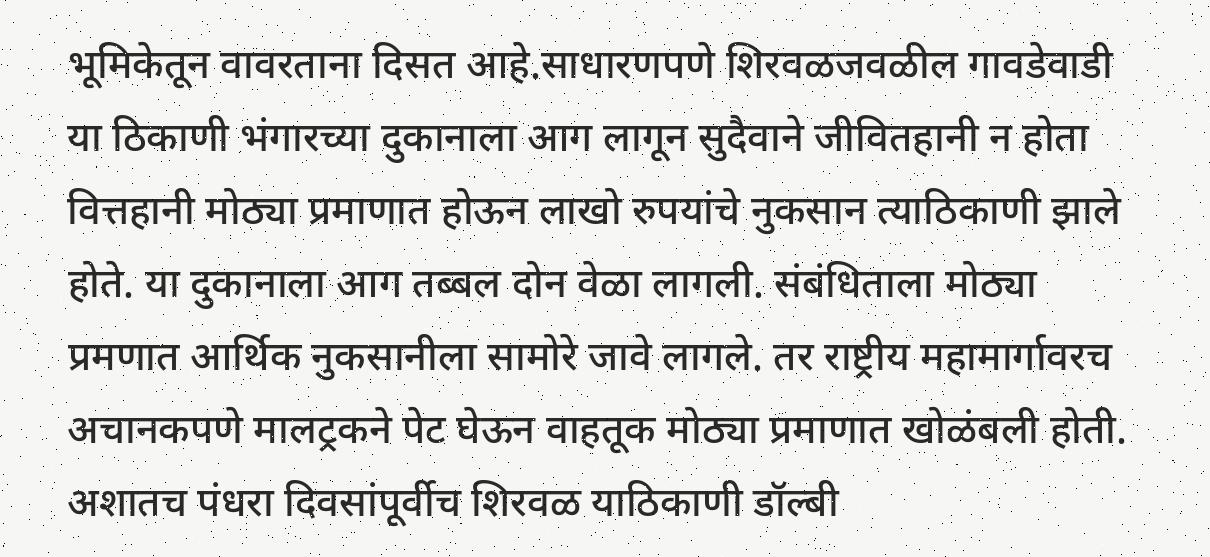भूमिकेतून वावरताना दिसत आहे.साधारणपणे शिरवळजवळील गावडेवाडी या ठिकाणी भंगारच्या दुकानाला आग लागून सुदैवाने जीवितहानी न होता वित्तहानी मोठ्या प्रमाणात होऊन लाखो रुपयांचे नुकसान त्याठिकाणी झाले होते. या दुकानाला आग तब्बल दोन वेळा लागली. संबंधिताला मोठ्या प्रमणात आर्थिक नुकसानीला सामोरे जावे लागले. तर राष्ट्रीय महामार्गावरच अचानकपणे मालट्रकने पेट घेऊन वाहतूक मोठ्या प्रमाणात खोळंबली होती. अशातच पंधरा दिवसांपूर्वीच शिरवळ याठिकाणी डॉल्बी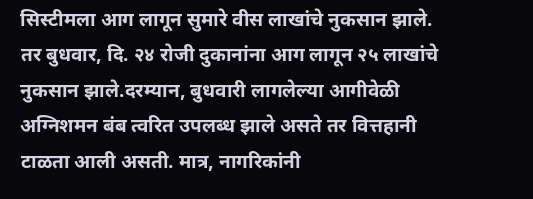सिस्टीमला आग लागून सुमारे वीस लाखांचे नुकसान झाले. तर बुधवार, दि. २४ रोजी दुकानांना आग लागून २५ लाखांचे नुकसान झाले.दरम्यान, बुधवारी लागलेल्या आगीवेळी अग्निशमन बंब त्वरित उपलब्ध झाले असते तर वित्तहानी टाळता आली असती. मात्र, नागरिकांनी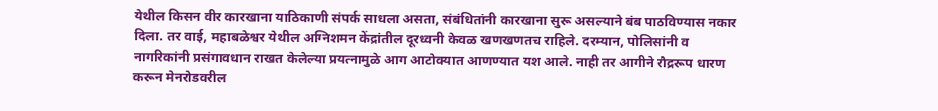येथील किसन वीर कारखाना याठिकाणी संपर्क साधला असता, संबंधितांनी कारखाना सुरू असल्याने बंब पाठविण्यास नकार दिला. तर वाई, महाबळेश्वर येथील अग्निशमन केंद्रांतील दूरध्वनी केवळ खणखणतच राहिले. दरम्यान, पोलिसांनी व नागरिकांनी प्रसंगावधान राखत केलेल्या प्रयत्नामुळे आग आटोक्यात आणण्यात यश आले. नाही तर आगीने रौद्ररूप धारण करून मेनरोडवरील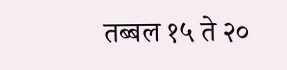तब्बल १५ ते २०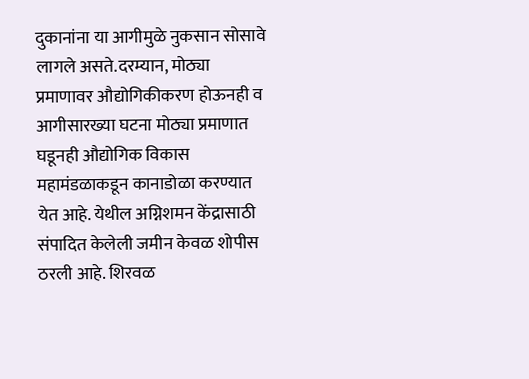दुकानांना या आगीमुळे नुकसान सोसावे लागले असते.दरम्यान, मोठ्या प्रमाणावर औद्योगिकीकरण होऊनही व आगीसारख्या घटना मोठ्या प्रमाणात घडूनही औद्योगिक विकास महामंडळाकडून कानाडोळा करण्यात येत आहे. येथील अग्निशमन केंद्रासाठी संपादित केलेली जमीन केवळ शोपीस ठरली आहे. शिरवळ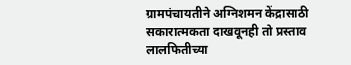ग्रामपंचायतीने अग्निशमन केंद्रासाठी सकारात्मकता दाखवूनही तो प्रस्ताव लालफितीच्या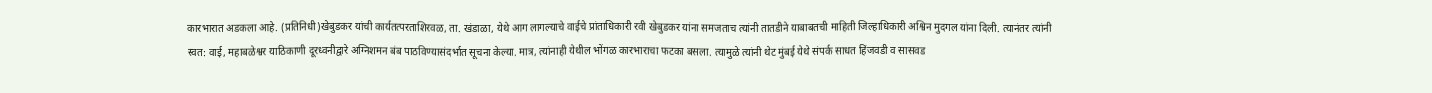कारभारात अडकला आहे. (प्रतिनिधी)खेबुडकर यांची कार्यतत्परताशिरवळ, ता. खंडाळा, येथे आग लागल्याचे वाईचे प्रांताधिकारी रवी खेबुडकर यांना समजताच त्यांनी तातडीने याबाबतची माहिती जिल्हाधिकारी अश्विन मुदगल यांना दिली. त्यानंतर त्यांनी स्वत: वाई, महाबळेश्वर याठिकाणी दूरध्वनीद्वारे अग्निशमन बंब पाठविण्यासंदर्भात सूचना केल्या. मात्र, त्यांनाही येथील भोंगळ कारभाराचा फटका बसला. त्यामुळे त्यांनी थेट मुंबई येथे संपर्क साधत हिंजवडी व सासवड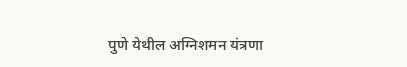पुणे येथील अग्निशमन यंत्रणा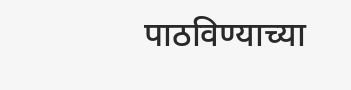पाठविण्याच्या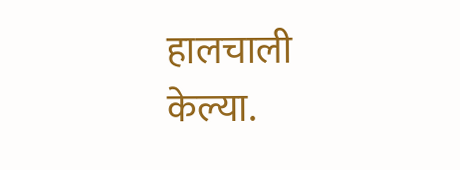हालचाली केल्या.